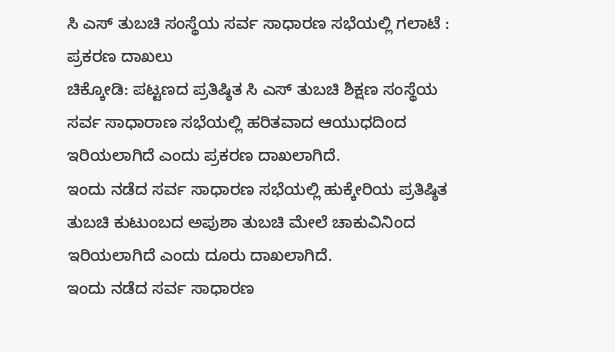ಸಿ ಎಸ್ ತುಬಚಿ ಸಂಸ್ಥೆಯ ಸರ್ವ ಸಾಧಾರಣ ಸಭೆಯಲ್ಲಿ ಗಲಾಟೆ : ಪ್ರಕರಣ ದಾಖಲು
ಚಿಕ್ಕೋಡಿ: ಪಟ್ಟಣದ ಪ್ರತಿಷ್ಠಿತ ಸಿ ಎಸ್ ತುಬಚಿ ಶಿಕ್ಷಣ ಸಂಸ್ಥೆಯ ಸರ್ವ ಸಾಧಾರಾಣ ಸಭೆಯಲ್ಲಿ ಹರಿತವಾದ ಆಯುಧದಿಂದ ಇರಿಯಲಾಗಿದೆ ಎಂದು ಪ್ರಕರಣ ದಾಖಲಾಗಿದೆ.
ಇಂದು ನಡೆದ ಸರ್ವ ಸಾಧಾರಣ ಸಭೆಯಲ್ಲಿ ಹುಕ್ಕೇರಿಯ ಪ್ರತಿಷ್ಠಿತ ತುಬಚಿ ಕುಟುಂಬದ ಅಪುಶಾ ತುಬಚಿ ಮೇಲೆ ಚಾಕುವಿನಿಂದ ಇರಿಯಲಾಗಿದೆ ಎಂದು ದೂರು ದಾಖಲಾಗಿದೆ.
ಇಂದು ನಡೆದ ಸರ್ವ ಸಾಧಾರಣ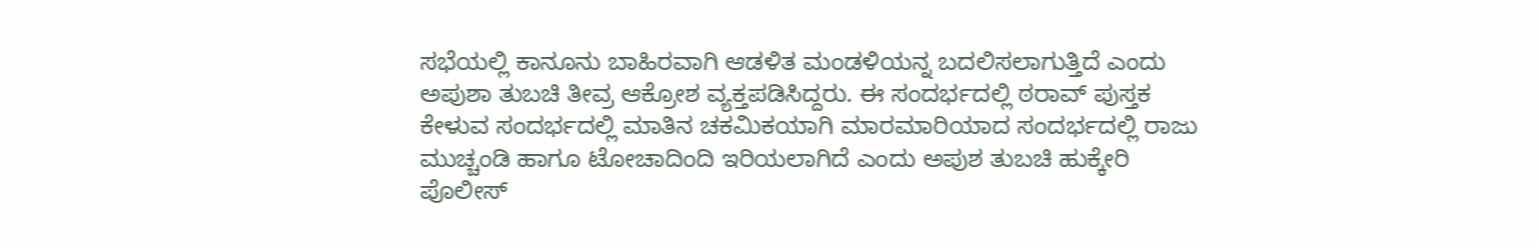ಸಭೆಯಲ್ಲಿ ಕಾನೂನು ಬಾಹಿರವಾಗಿ ಆಡಳಿತ ಮಂಡಳಿಯನ್ನ ಬದಲಿಸಲಾಗುತ್ತಿದೆ ಎಂದು ಅಪುಶಾ ತುಬಚಿ ತೀವ್ರ ಆಕ್ರೋಶ ವ್ಯಕ್ತಪಡಿಸಿದ್ದರು. ಈ ಸಂದರ್ಭದಲ್ಲಿ ಠರಾವ್ ಪುಸ್ತಕ ಕೇಳುವ ಸಂದರ್ಭದಲ್ಲಿ ಮಾತಿನ ಚಕಮಿಕಯಾಗಿ ಮಾರಮಾರಿಯಾದ ಸಂದರ್ಭದಲ್ಲಿ ರಾಜು ಮುಚ್ಚಂಡಿ ಹಾಗೂ ಟೋಚಾದಿಂದಿ ಇರಿಯಲಾಗಿದೆ ಎಂದು ಅಪುಶ ತುಬಚಿ ಹುಕ್ಕೇರಿ ಪೊಲೀಸ್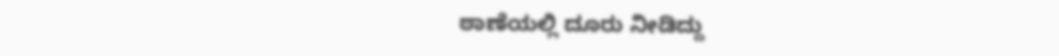ಠಾಣೆಯಲ್ಲಿ ದೂರು ನೀಡಿದ್ದು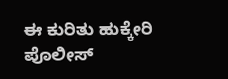ಈ ಕುರಿತು ಹುಕ್ಕೇರಿ ಪೊಲೀಸ್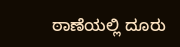ಠಾಣೆಯಲ್ಲಿ ದೂರು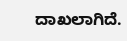ದಾಖಲಾಗಿದೆ.